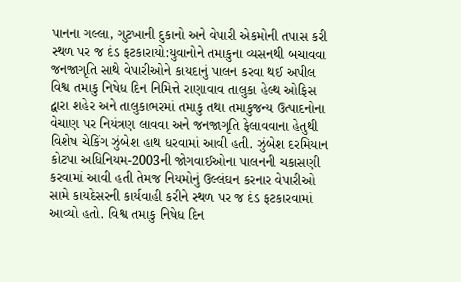પાનના ગલ્લા, ગુટખાની દુકાનો અને વેપારી એકમોની તપાસ કરી સ્થળ પર જ દંડ ફટકારાયો:યુવાનોને તમાકુના વ્યસનથી બચાવવા જનજાગૃતિ સાથે વેપારીઓને કાયદાનું પાલન કરવા થઈ અપીલ
વિશ્વ તમાકુ નિષેધ દિન નિમિત્તે રાણાવાવ તાલુકા હેલ્થ ઓફિસ દ્વારા શહેર અને તાલુકાભરમાં તમાકુ તથા તમાકુજન્ય ઉત્પાદનોના વેચાણ પર નિયંત્રણ લાવવા અને જનજાગૃતિ ફેલાવવાના હેતુથી વિશેષ ચેકિંગ ઝુંબેશ હાથ ધરવામાં આવી હતી. ઝુંબેશ દરમિયાન કોટપા અધિનિયમ-2003ની જોગવાઈઓના પાલનની ચકાસણી કરવામાં આવી હતી તેમજ નિયમોનું ઉલ્લંઘન કરનાર વેપારીઓ સામે કાયદેસરની કાર્યવાહી કરીને સ્થળ પર જ દંડ ફટકારવામાં આવ્યો હતો. વિશ્વ તમાકુ નિષેધ દિન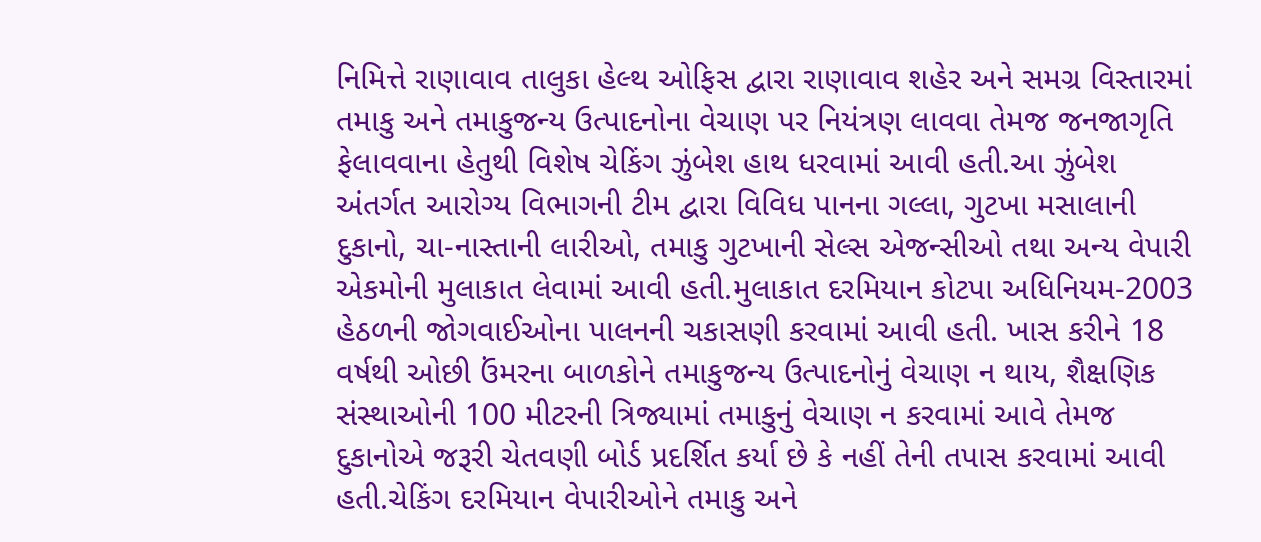નિમિત્તે રાણાવાવ તાલુકા હેલ્થ ઓફિસ દ્વારા રાણાવાવ શહેર અને સમગ્ર વિસ્તારમાં તમાકુ અને તમાકુજન્ય ઉત્પાદનોના વેચાણ પર નિયંત્રણ લાવવા તેમજ જનજાગૃતિ ફેલાવવાના હેતુથી વિશેષ ચેકિંગ ઝુંબેશ હાથ ધરવામાં આવી હતી.આ ઝુંબેશ અંતર્ગત આરોગ્ય વિભાગની ટીમ દ્વારા વિવિધ પાનના ગલ્લા, ગુટખા મસાલાની દુકાનો, ચા-નાસ્તાની લારીઓ, તમાકુ ગુટખાની સેલ્સ એજન્સીઓ તથા અન્ય વેપારી એકમોની મુલાકાત લેવામાં આવી હતી.મુલાકાત દરમિયાન કોટપા અધિનિયમ-2003 હેઠળની જોગવાઈઓના પાલનની ચકાસણી કરવામાં આવી હતી. ખાસ કરીને 18 વર્ષથી ઓછી ઉંમરના બાળકોને તમાકુજન્ય ઉત્પાદનોનું વેચાણ ન થાય, શૈક્ષણિક સંસ્થાઓની 100 મીટરની ત્રિજ્યામાં તમાકુનું વેચાણ ન કરવામાં આવે તેમજ દુકાનોએ જરૂરી ચેતવણી બોર્ડ પ્રદર્શિત કર્યા છે કે નહીં તેની તપાસ કરવામાં આવી હતી.ચેકિંગ દરમિયાન વેપારીઓને તમાકુ અને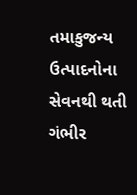તમાકુજન્ય ઉત્પાદનોના સેવનથી થતી ગંભીર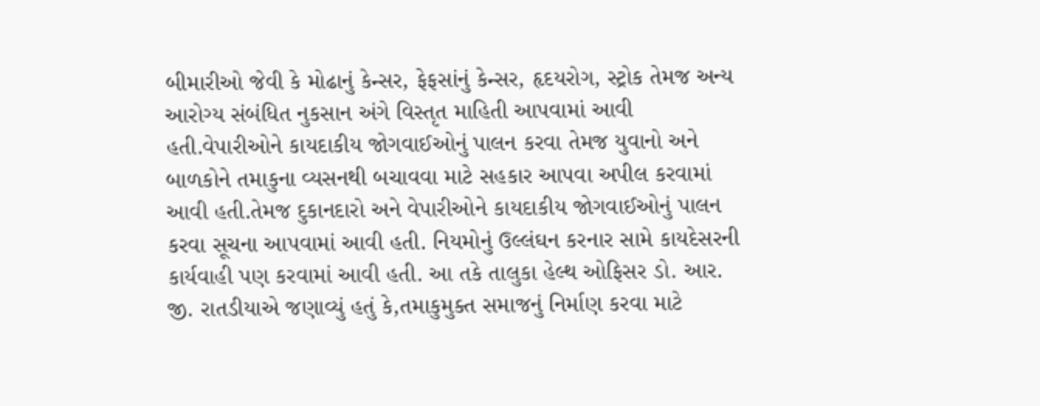બીમારીઓ જેવી કે મોઢાનું કેન્સર, ફેફસાંનું કેન્સર, હૃદયરોગ, સ્ટ્રોક તેમજ અન્ય આરોગ્ય સંબંધિત નુકસાન અંગે વિસ્તૃત માહિતી આપવામાં આવી હતી.વેપારીઓને કાયદાકીય જોગવાઈઓનું પાલન કરવા તેમજ યુવાનો અને બાળકોને તમાકુના વ્યસનથી બચાવવા માટે સહકાર આપવા અપીલ કરવામાં આવી હતી.તેમજ દુકાનદારો અને વેપારીઓને કાયદાકીય જોગવાઈઓનું પાલન કરવા સૂચના આપવામાં આવી હતી. નિયમોનું ઉલ્લંઘન કરનાર સામે કાયદેસરની કાર્યવાહી પણ કરવામાં આવી હતી. આ તકે તાલુકા હેલ્થ ઓફિસર ડો. આર. જી. રાતડીયાએ જણાવ્યું હતું કે,તમાકુમુક્ત સમાજનું નિર્માણ કરવા માટે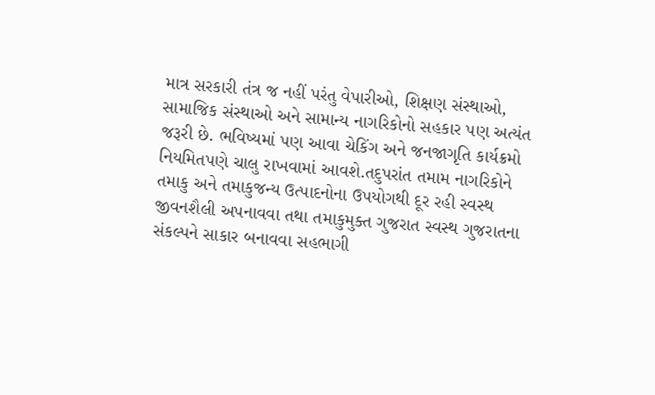માત્ર સરકારી તંત્ર જ નહીં પરંતુ વેપારીઓ, શિક્ષણ સંસ્થાઓ, સામાજિક સંસ્થાઓ અને સામાન્ય નાગરિકોનો સહકાર પણ અત્યંત જરૂરી છે. ભવિષ્યમાં પણ આવા ચેકિંગ અને જનજાગૃતિ કાર્યક્રમો નિયમિતપણે ચાલુ રાખવામાં આવશે.તદુપરાંત તમામ નાગરિકોને તમાકુ અને તમાકુજન્ય ઉત્પાદનોના ઉપયોગથી દૂર રહી સ્વસ્થ જીવનશૈલી અપનાવવા તથા તમાકુમુક્ત ગુજરાત સ્વસ્થ ગુજરાતના સંકલ્પને સાકાર બનાવવા સહભાગી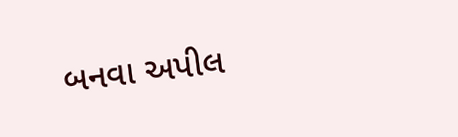બનવા અપીલ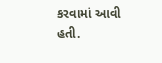કરવામાં આવી હતી.